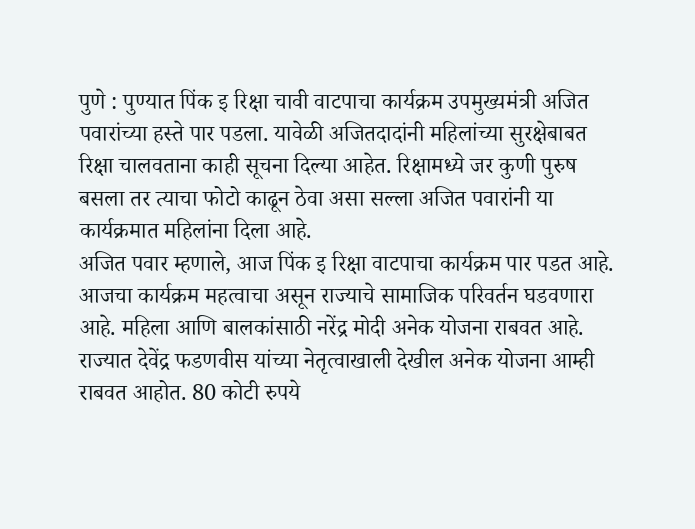पुणे : पुण्यात पिंक इ रिक्षा चावी वाटपाचा कार्यक्रम उपमुख्यमंत्री अजित पवारांच्या हस्ते पार पडला. यावेळी अजितदादांनी महिलांच्या सुरक्षेबाबत रिक्षा चालवताना काही सूचना दिल्या आहेत. रिक्षामध्ये जर कुणी पुरुष बसला तर त्याचा फोटो काढून ठेवा असा सल्ला अजित पवारांनी या कार्यक्रमात महिलांना दिला आहे.
अजित पवार म्हणाले, आज पिंक इ रिक्षा वाटपाचा कार्यक्रम पार पडत आहे. आजचा कार्यक्रम महत्वाचा असून राज्याचे सामाजिक परिवर्तन घडवणारा आहे. महिला आणि बालकांसाठी नरेंद्र मोदी अनेक योजना राबवत आहे. राज्यात देवेंद्र फडणवीस यांच्या नेतृत्वाखाली देखील अनेक योजना आम्ही राबवत आहोत. 80 कोटी रुपये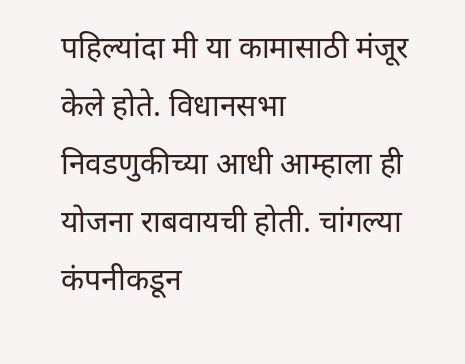पहिल्यांदा मी या कामासाठी मंजूर केले होते. विधानसभा निवडणुकीच्या आधी आम्हाला ही योजना राबवायची होती. चांगल्या कंपनीकडून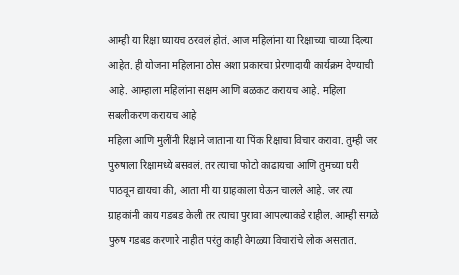आम्ही या रिक्षा घ्यायच ठरवलं होतं. आज महिलांना या रिक्षाच्या चाव्या दिल्या आहेत. ही योजना महिलाना ठोस अशा प्रकारचा प्रेरणादायी कार्यक्रम देण्याची आहे. आम्हाला महिलांना सक्षम आणि बळकट करायच आहे. महिला सबलीकरण करायच आहे
महिला आणि मुलींनी रिक्षाने जाताना या पिंक रिक्षाचा विचार करावा. तुम्ही जर पुरुषाला रिक्षामध्ये बसवलं. तर त्याचा फोटो काढायचा आणि तुमच्या घरी पाठवून द्यायचा की, आता मी या ग्राहकाला घेऊन चालले आहे. जर त्या ग्राहकांनी काय गडबड केली तर त्याचा पुरावा आपल्याकडे राहील. आम्ही सगळे पुरुष गडबड करणारे नाहीत परंतु काही वेगळ्या विचारांचे लोक असतात.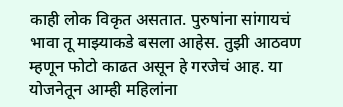काही लोक विकृत असतात. पुरुषांना सांगायचं भावा तू माझ्याकडे बसला आहेस. तुझी आठवण म्हणून फोटो काढत असून हे गरजेचं आह. या योजनेतून आम्ही महिलांना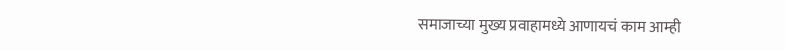समाजाच्या मुख्य प्रवाहामध्ये आणायचं काम आम्ही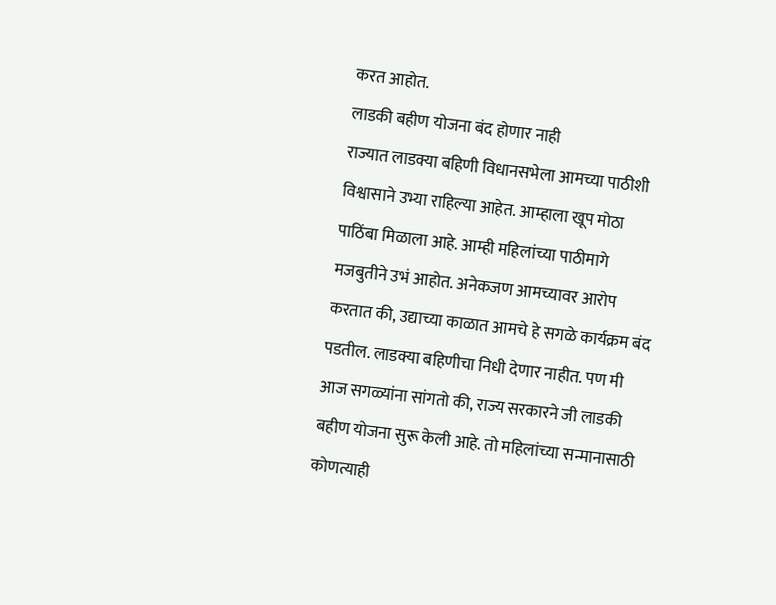करत आहोत.
लाडकी बहीण योजना बंद होणार नाही
राज्यात लाडक्या बहिणी विधानसभेला आमच्या पाठीशी विश्वासाने उभ्या राहिल्या आहेत. आम्हाला खूप मोठा पाठिंबा मिळाला आहे. आम्ही महिलांच्या पाठीमागे मजबुतीने उभं आहोत. अनेकजण आमच्यावर आरोप करतात की, उद्याच्या काळात आमचे हे सगळे कार्यक्रम बंद पडतील. लाडक्या बहिणीचा निधी देणार नाहीत. पण मी आज सगळ्यांना सांगतो की, राज्य सरकारने जी लाडकी बहीण योजना सुरू केली आहे. तो महिलांच्या सन्मानासाठी कोणत्याही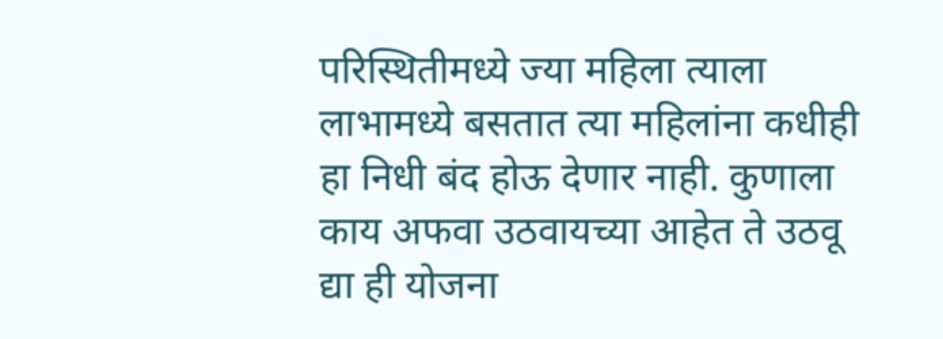परिस्थितीमध्ये ज्या महिला त्याला लाभामध्ये बसतात त्या महिलांना कधीही हा निधी बंद होऊ देणार नाही. कुणाला काय अफवा उठवायच्या आहेत ते उठवू द्या ही योजना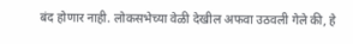बंद होणार नाही. लोकसभेच्या वेळी देखील अफवा उठवली गेले की, हे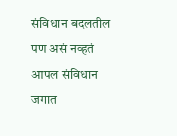संविधान बदलतील पण असं नव्हतं आपल संविधान जगात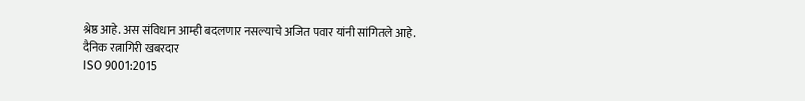श्रेष्ठ आहे. अस संविधान आम्ही बदलणार नसल्याचे अजित पवार यांनी सांगितले आहे.
दैनिक रत्नागिरी खबरदार
ISO 9001:2015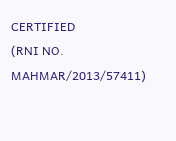CERTIFIED
(RNI NO. MAHMAR/2013/57411)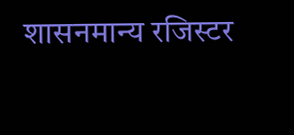शासनमान्य रजिस्टर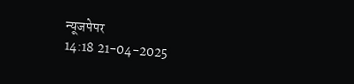न्यूजपेपर
14:18 21-04-2025